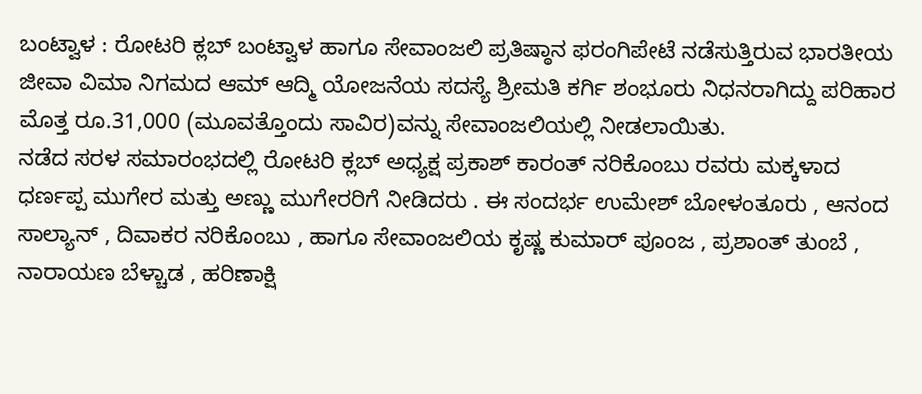ಬಂಟ್ವಾಳ : ರೋಟರಿ ಕ್ಲಬ್ ಬಂಟ್ವಾಳ ಹಾಗೂ ಸೇವಾಂಜಲಿ ಪ್ರತಿಷ್ಠಾನ ಫರಂಗಿಪೇಟೆ ನಡೆಸುತ್ತಿರುವ ಭಾರತೀಯ ಜೀವಾ ವಿಮಾ ನಿಗಮದ ಆಮ್ ಆದ್ಮಿ ಯೋಜನೆಯ ಸದಸ್ಯೆ ಶ್ರೀಮತಿ ಕರ್ಗಿ ಶಂಭೂರು ನಿಧನರಾಗಿದ್ದು ಪರಿಹಾರ ಮೊತ್ತ ರೂ.31,000 (ಮೂವತ್ತೊಂದು ಸಾವಿರ)ವನ್ನು ಸೇವಾಂಜಲಿಯಲ್ಲಿ ನೀಡಲಾಯಿತು.
ನಡೆದ ಸರಳ ಸಮಾರಂಭದಲ್ಲಿ ರೋಟರಿ ಕ್ಲಬ್ ಅಧ್ಯಕ್ಷ ಪ್ರಕಾಶ್ ಕಾರಂತ್ ನರಿಕೊಂಬು ರವರು ಮಕ್ಕಳಾದ ಧರ್ಣಪ್ಪ ಮುಗೇರ ಮತ್ತು ಅಣ್ಣು ಮುಗೇರರಿಗೆ ನೀಡಿದರು . ಈ ಸಂದರ್ಭ ಉಮೇಶ್ ಬೋಳಂತೂರು , ಆನಂದ ಸಾಲ್ಯಾನ್ , ದಿವಾಕರ ನರಿಕೊಂಬು , ಹಾಗೂ ಸೇವಾಂಜಲಿಯ ಕೃಷ್ಣ ಕುಮಾರ್ ಪೂಂಜ , ಪ್ರಶಾಂತ್ ತುಂಬೆ , ನಾರಾಯಣ ಬೆಳ್ಚಾಡ , ಹರಿಣಾಕ್ಷಿ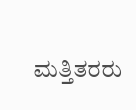ಮತ್ತಿತರರು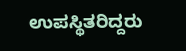ಉಪಸ್ಥಿತರಿದ್ದರು